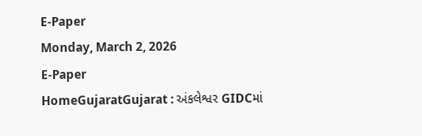E-Paper
Monday, March 2, 2026
E-Paper
HomeGujaratGujarat : અંકલેશ્વર GIDCમાં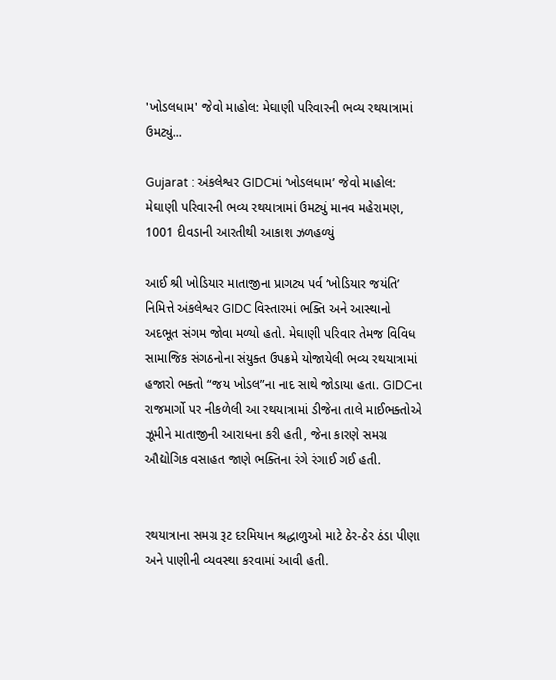'ખોડલધામ' જેવો માહોલ: મેઘાણી પરિવારની ભવ્ય રથયાત્રામાં ઉમટ્યું...

Gujarat : અંકલેશ્વર GIDCમાં ‘ખોડલધામ’ જેવો માહોલ: મેઘાણી પરિવારની ભવ્ય રથયાત્રામાં ઉમટ્યું માનવ મહેરામણ, 1001 દીવડાની આરતીથી આકાશ ઝળહળ્યું

આઈ શ્રી ખોડિયાર માતાજીના પ્રાગટ્ય પર્વ ‘ખોડિયાર જયંતિ’ નિમિત્તે અંકલેશ્વર GIDC વિસ્તારમાં ભક્તિ અને આસ્થાનો અદભૂત સંગમ જોવા મળ્યો હતો. મેઘાણી પરિવાર તેમજ વિવિધ સામાજિક સંગઠનોના સંયુક્ત ઉપક્રમે યોજાયેલી ભવ્ય રથયાત્રામાં હજારો ભક્તો “જય ખોડલ”ના નાદ સાથે જોડાયા હતા. GIDCના રાજમાર્ગો પર નીકળેલી આ રથયાત્રામાં ડીજેના તાલે માઈભક્તોએ ઝૂમીને માતાજીની આરાધના કરી હતી, જેના કારણે સમગ્ર ઔદ્યોગિક વસાહત જાણે ભક્તિના રંગે રંગાઈ ગઈ હતી.


રથયાત્રાના સમગ્ર રૂટ દરમિયાન શ્રદ્ધાળુઓ માટે ઠેર-ઠેર ઠંડા પીણા અને પાણીની વ્યવસ્થા કરવામાં આવી હતી.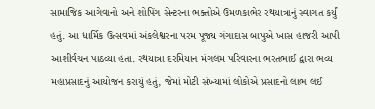સામાજિક આગેવાનો અને શોપિંગ સેન્ટરના ભક્તોએ ઉમળકાભેર રથયાત્રાનું સ્વાગત કર્યું હતું. આ ધાર્મિક ઉત્સવમાં અંકલેશ્વરના પરમ પૂજ્ય ગંગાદાસ બાપુએ ખાસ હાજરી આપી આશીર્વચન પાઠવ્યા હતા. રથયાત્રા દરમિયાન મંગલમ પરિવારના ભરતભાઈ દ્વારા ભવ્ય મહાપ્રસાદનું આયોજન કરાયું હતું, જેમાં મોટી સંખ્યામાં લોકોએ પ્રસાદનો લાભ લઈ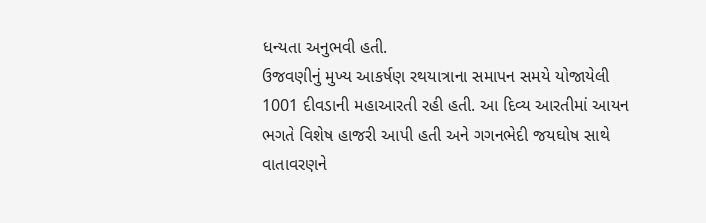ધન્યતા અનુભવી હતી.
ઉજવણીનું મુખ્ય આકર્ષણ રથયાત્રાના સમાપન સમયે યોજાયેલી 1001 દીવડાની મહાઆરતી રહી હતી. આ દિવ્ય આરતીમાં આયન ભગતે વિશેષ હાજરી આપી હતી અને ગગનભેદી જયઘોષ સાથે વાતાવરણને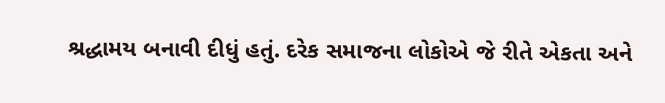શ્રદ્ધામય બનાવી દીધું હતું. દરેક સમાજના લોકોએ જે રીતે એકતા અને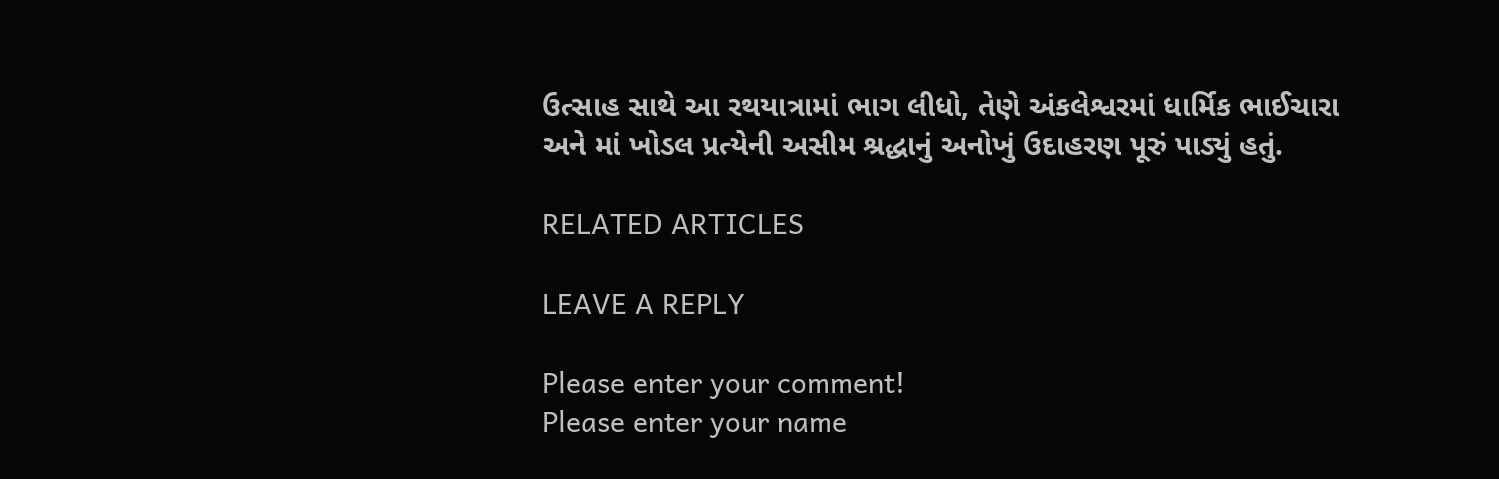ઉત્સાહ સાથે આ રથયાત્રામાં ભાગ લીધો, તેણે અંકલેશ્વરમાં ધાર્મિક ભાઈચારા અને માં ખોડલ પ્રત્યેની અસીમ શ્રદ્ધાનું અનોખું ઉદાહરણ પૂરું પાડ્યું હતું.

RELATED ARTICLES

LEAVE A REPLY

Please enter your comment!
Please enter your name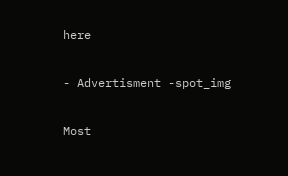here

- Advertisment -spot_img

Most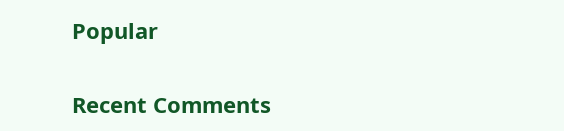Popular

Recent Comments